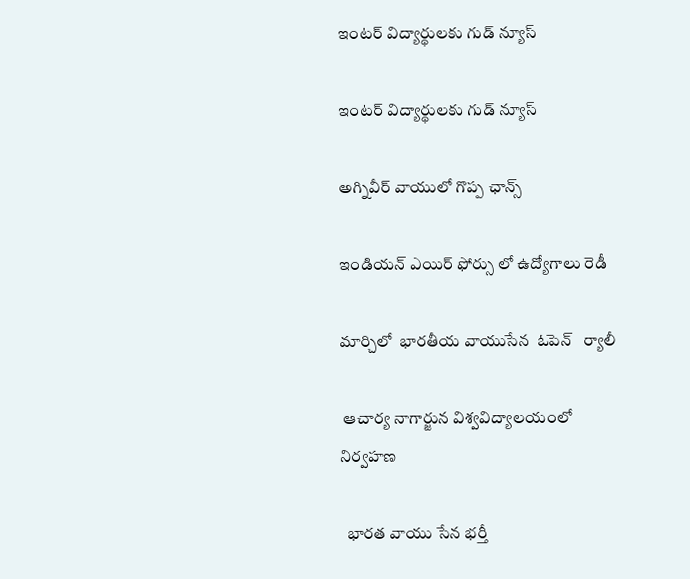ఇంటర్ విద్యార్థులకు గుడ్ న్యూస్

ఇంటర్ విద్యార్థులకు గుడ్ న్యూస్

అగ్నివీర్ వాయులో గొప్ప ఛాన్స్

ఇండియన్ ఎయిర్ ఫోర్సు లో ఉద్యోగాలు రెడీ

మార్చిలో  భారతీయ వాయుసేన  ఓపెన్   ర్యాలీ

 ఆచార్య నాగార్జున విశ్వవిద్యాలయంలో నిర్వహణ

  భారత వాయు సేన భర్తీ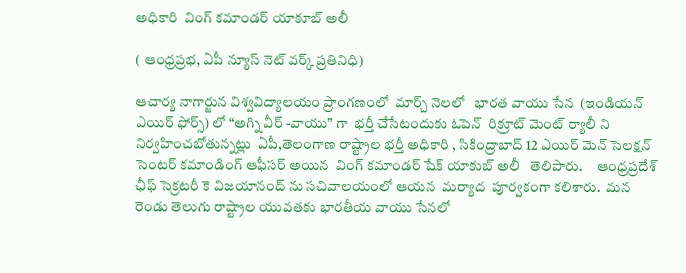అధికారి  వింగ్ కమాండర్ యాకూబ్ అలీ

( ఆంధ్రప్రభ, ఏపీ న్యూస్ నెట్ వర్క్ ప్రతినిధి)

ఆచార్య నాగార్జున విశ్వవిద్యాలయం ప్రాంగణంలో  మార్చ్ నెలలో   భారత వాయు సేన  (ఇండియన్ ఎయిర్ ఫోర్స్) లో “అగ్ని వీర్ -వాయు” గా  భర్తీ చేసేటందుకు ఓపెన్  రిక్రూట్ మెంట్ ర్యాలీ ని నిర్వహించబోతున్నట్లు  ఏపీ,తెలంగాణ రాష్ట్రాల భర్తీ అధికారి , సికింద్రాబాద్ 12 ఎయిర్ మెన్ సెలక్షన్ సెంటర్ కమాండింగ్ ఆఫీసర్ అయిన  వింగ్ కమాండర్ షేక్ యాకుబ్ అలీ   తెలిపారు.     ఆంధ్రప్రదేశ్ ఛీఫ్ సెక్రటరీ కె విజయానంద్ ను సచివాలయంలో ఆయన  మర్యాద  పూర్వకంగా కలిశారు.  మన రెండు తెలుగు రాష్ట్రాల యువతకు భారతీయ వాయు సేనలో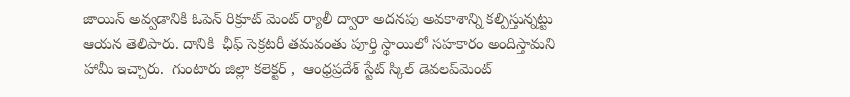జాయిన్ అవ్వడానికి ఓపెన్ రిక్రూట్ మెంట్ ర్యాలీ ద్వారా అదనపు అవకాశాన్ని కల్పిస్తున్నట్టు ఆయన తెలిపారు. దానికి  ఛీఫ్ సెక్రటరీ తమవంతు పూర్తి స్థాయిలో సహకారం అందిస్తామని హామీ ఇచ్చారు.  గుంటారు జిల్లా కలెక్టర్ ,  ఆంధ్రప్రదేశ్ స్టేట్ స్కిల్ డెవలప్‌మెంట్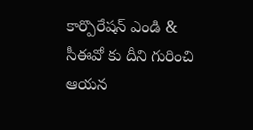కార్పొరేషన్ ఎండి & సీఈవో కు దీని గురించి  ఆయన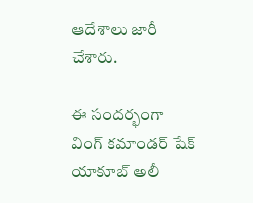ఆదేశాలు జారీ చేశారు.

ఈ సందర్భంగా వింగ్ కమాండర్ షేక్ యాకూబ్ అలీ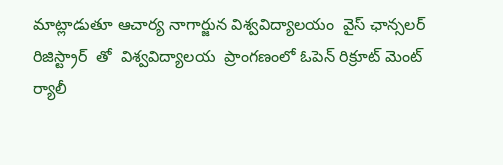మాట్లాడుతూ ఆచార్య నాగార్జున విశ్వవిద్యాలయం  వైస్ ఛాన్సలర్   రిజిస్ట్రార్  తో  విశ్వవిద్యాలయ  ప్రాంగణంలో ఓపెన్ రిక్రూట్ మెంట్ ర్యాలీ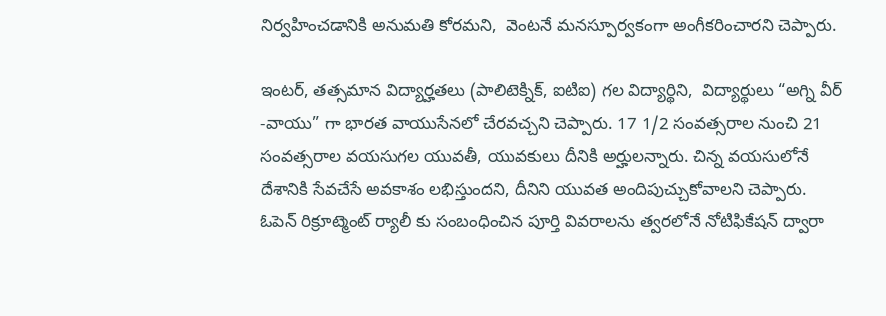నిర్వహించడానికి అనుమతి కోరమని,  వెంటనే మనస్పూర్వకంగా అంగీకరించారని చెప్పారు.

ఇంటర్, తత్సమాన విద్యార్హతలు (పాలిటెక్నిక్, ఐటిఐ) గల విద్యార్థిని,  విద్యార్థులు “అగ్ని వీర్ -వాయు” గా భారత వాయుసేనలో చేరవచ్చని చెప్పారు. 17 1/2 సంవత్సరాల నుంచి 21 సంవత్సరాల వయసుగల యువతీ, యువకులు దీనికి అర్హులన్నారు. చిన్న వయసులోనే దేశానికి సేవచేసే అవకాశం లభిస్తుందని, దీనిని యువత అందిపుచ్చుకోవాలని చెప్పారు. ఓపెన్ రిక్రూట్మెంట్ ర్యాలీ కు సంబంధించిన పూర్తి వివరాలను త్వరలోనే నోటిఫికేషన్ ద్వారా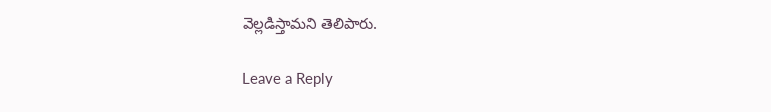వెల్లడిస్తామని తెలిపారు.

Leave a Reply